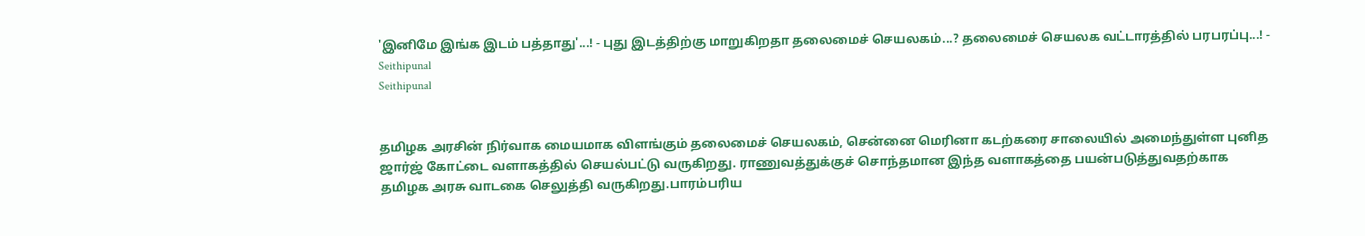'இனிமே இங்க இடம் பத்தாது'...! - புது இடத்திற்கு மாறுகிறதா தலைமைச் செயலகம்...? தலைமைச் செயலக வட்டாரத்தில் பரபரப்பு...! - Seithipunal
Seithipunal


தமிழக அரசின் நிர்வாக மையமாக விளங்கும் தலைமைச் செயலகம், சென்னை மெரினா கடற்கரை சாலையில் அமைந்துள்ள புனித ஜார்ஜ் கோட்டை வளாகத்தில் செயல்பட்டு வருகிறது. ராணுவத்துக்குச் சொந்தமான இந்த வளாகத்தை பயன்படுத்துவதற்காக தமிழக அரசு வாடகை செலுத்தி வருகிறது.பாரம்பரிய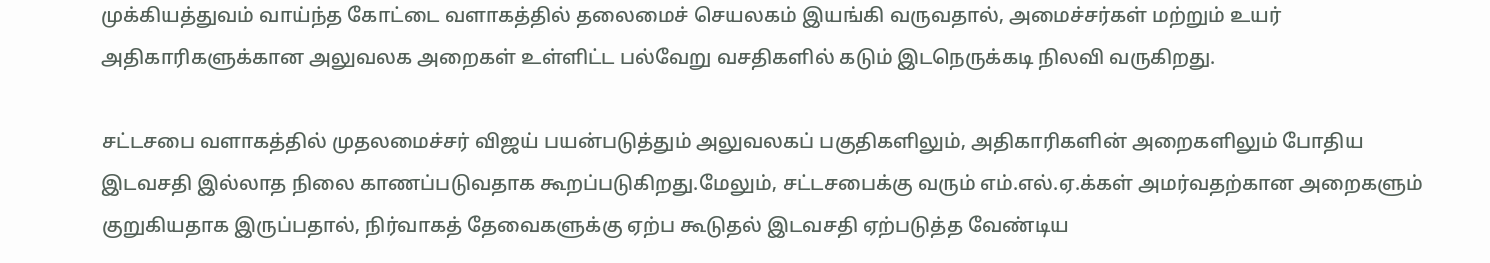முக்கியத்துவம் வாய்ந்த கோட்டை வளாகத்தில் தலைமைச் செயலகம் இயங்கி வருவதால், அமைச்சர்கள் மற்றும் உயர் அதிகாரிகளுக்கான அலுவலக அறைகள் உள்ளிட்ட பல்வேறு வசதிகளில் கடும் இடநெருக்கடி நிலவி வருகிறது.

சட்டசபை வளாகத்தில் முதலமைச்சர் விஜய் பயன்படுத்தும் அலுவலகப் பகுதிகளிலும், அதிகாரிகளின் அறைகளிலும் போதிய இடவசதி இல்லாத நிலை காணப்படுவதாக கூறப்படுகிறது.மேலும், சட்டசபைக்கு வரும் எம்.எல்.ஏ.க்கள் அமர்வதற்கான அறைகளும் குறுகியதாக இருப்பதால், நிர்வாகத் தேவைகளுக்கு ஏற்ப கூடுதல் இடவசதி ஏற்படுத்த வேண்டிய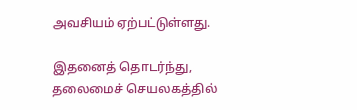அவசியம் ஏற்பட்டுள்ளது.

இதனைத் தொடர்ந்து, தலைமைச் செயலகத்தில்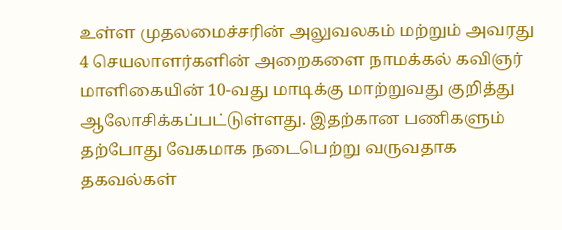உள்ள முதலமைச்சரின் அலுவலகம் மற்றும் அவரது 4 செயலாளர்களின் அறைகளை நாமக்கல் கவிஞர் மாளிகையின் 10-வது மாடிக்கு மாற்றுவது குறித்து ஆலோசிக்கப்பட்டுள்ளது. இதற்கான பணிகளும் தற்போது வேகமாக நடைபெற்று வருவதாக தகவல்கள்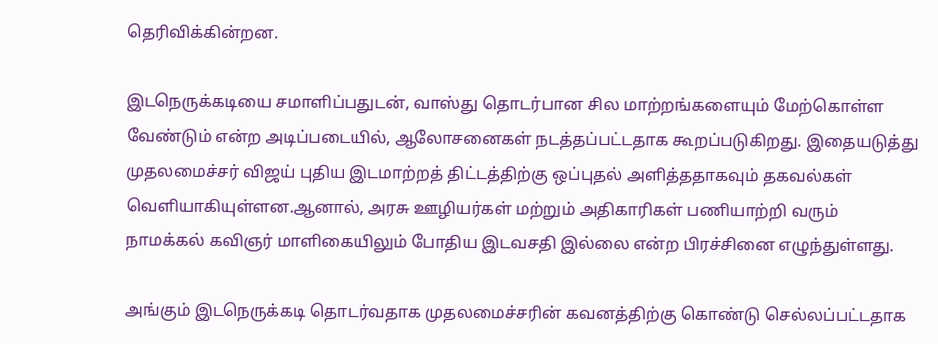தெரிவிக்கின்றன.

இடநெருக்கடியை சமாளிப்பதுடன், வாஸ்து தொடர்பான சில மாற்றங்களையும் மேற்கொள்ள வேண்டும் என்ற அடிப்படையில், ஆலோசனைகள் நடத்தப்பட்டதாக கூறப்படுகிறது. இதையடுத்து முதலமைச்சர் விஜய் புதிய இடமாற்றத் திட்டத்திற்கு ஒப்புதல் அளித்ததாகவும் தகவல்கள் வெளியாகியுள்ளன.ஆனால், அரசு ஊழியர்கள் மற்றும் அதிகாரிகள் பணியாற்றி வரும் நாமக்கல் கவிஞர் மாளிகையிலும் போதிய இடவசதி இல்லை என்ற பிரச்சினை எழுந்துள்ளது.

அங்கும் இடநெருக்கடி தொடர்வதாக முதலமைச்சரின் கவனத்திற்கு கொண்டு செல்லப்பட்டதாக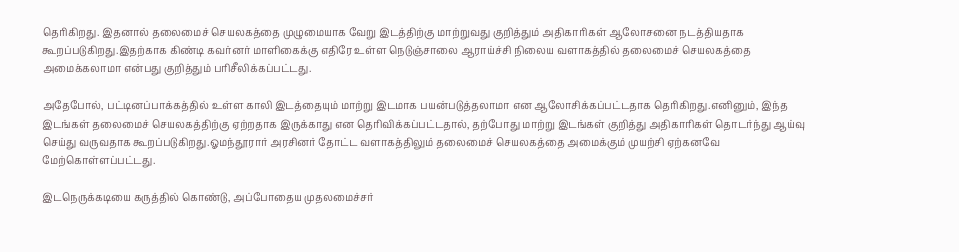தெரிகிறது. இதனால் தலைமைச் செயலகத்தை முழுமையாக வேறு இடத்திற்கு மாற்றுவது குறித்தும் அதிகாரிகள் ஆலோசனை நடத்தியதாக கூறப்படுகிறது.இதற்காக கிண்டி கவர்னர் மாளிகைக்கு எதிரே உள்ள நெடுஞ்சாலை ஆராய்ச்சி நிலைய வளாகத்தில் தலைமைச் செயலகத்தை அமைக்கலாமா என்பது குறித்தும் பரிசீலிக்கப்பட்டது.

அதேபோல், பட்டினப்பாக்கத்தில் உள்ள காலி இடத்தையும் மாற்று இடமாக பயன்படுத்தலாமா என ஆலோசிக்கப்பட்டதாக தெரிகிறது.எனினும், இந்த இடங்கள் தலைமைச் செயலகத்திற்கு ஏற்றதாக இருக்காது என தெரிவிக்கப்பட்டதால், தற்போது மாற்று இடங்கள் குறித்து அதிகாரிகள் தொடர்ந்து ஆய்வு செய்து வருவதாக கூறப்படுகிறது.ஓமந்தூரார் அரசினர் தோட்ட வளாகத்திலும் தலைமைச் செயலகத்தை அமைக்கும் முயற்சி ஏற்கனவே மேற்கொள்ளப்பட்டது.

இடநெருக்கடியை கருத்தில் கொண்டு, அப்போதைய முதலமைச்சர்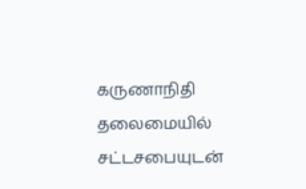கருணாநிதி தலைமையில் சட்டசபையுடன்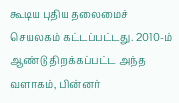கூடிய புதிய தலைமைச் செயலகம் கட்டப்பட்டது. 2010-ம் ஆண்டு திறக்கப்பட்ட அந்த வளாகம், பின்னர்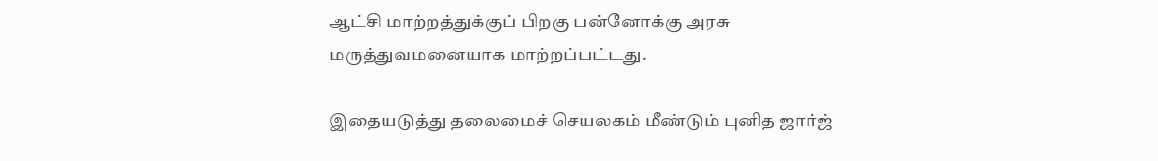ஆட்சி மாற்றத்துக்குப் பிறகு பன்னோக்கு அரசு மருத்துவமனையாக மாற்றப்பட்டது.

இதையடுத்து தலைமைச் செயலகம் மீண்டும் புனித ஜார்ஜ்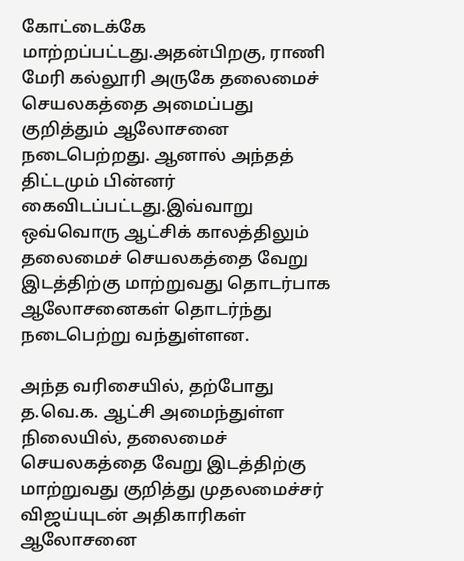கோட்டைக்கே மாற்றப்பட்டது.அதன்பிறகு, ராணி மேரி கல்லூரி அருகே தலைமைச் செயலகத்தை அமைப்பது குறித்தும் ஆலோசனை நடைபெற்றது. ஆனால் அந்தத் திட்டமும் பின்னர் கைவிடப்பட்டது.இவ்வாறு ஒவ்வொரு ஆட்சிக் காலத்திலும் தலைமைச் செயலகத்தை வேறு இடத்திற்கு மாற்றுவது தொடர்பாக ஆலோசனைகள் தொடர்ந்து நடைபெற்று வந்துள்ளன.

அந்த வரிசையில், தற்போது த.வெ.க. ஆட்சி அமைந்துள்ள நிலையில், தலைமைச் செயலகத்தை வேறு இடத்திற்கு மாற்றுவது குறித்து முதலமைச்சர் விஜய்யுடன் அதிகாரிகள் ஆலோசனை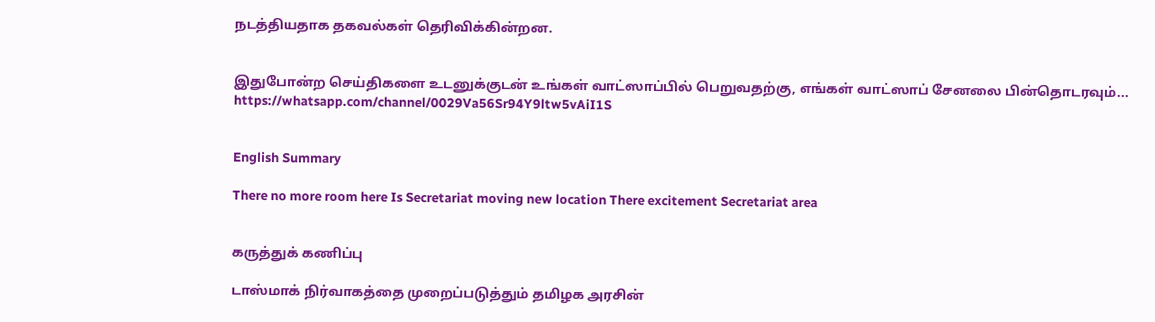நடத்தியதாக தகவல்கள் தெரிவிக்கின்றன.


இதுபோன்ற செய்திகளை உடனுக்குடன் உங்கள் வாட்ஸாப்பில் பெறுவதற்கு, எங்கள் வாட்ஸாப் சேனலை பின்தொடரவும்... https://whatsapp.com/channel/0029Va56Sr94Y9ltw5vAiI1S


English Summary

There no more room here Is Secretariat moving new location There excitement Secretariat area


கருத்துக் கணிப்பு

டாஸ்மாக் நிர்வாகத்தை முறைப்படுத்தும் தமிழக அரசின்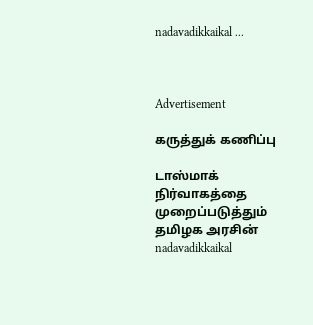nadavadikkaikal ...



Advertisement

கருத்துக் கணிப்பு

டாஸ்மாக் நிர்வாகத்தை முறைப்படுத்தும் தமிழக அரசின் nadavadikkaikal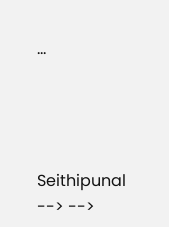...




Seithipunal
--> -->